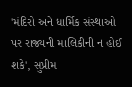'મંદિરો અને ધાર્મિક સંસ્થાઓ પર રાજ્યની માલિકીની ન હોઈ શકે', સુપ્રીમ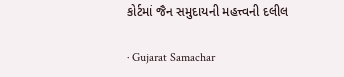કોર્ટમાં જૈન સમુદાયની મહત્ત્વની દલીલ

· Gujarat Samachar